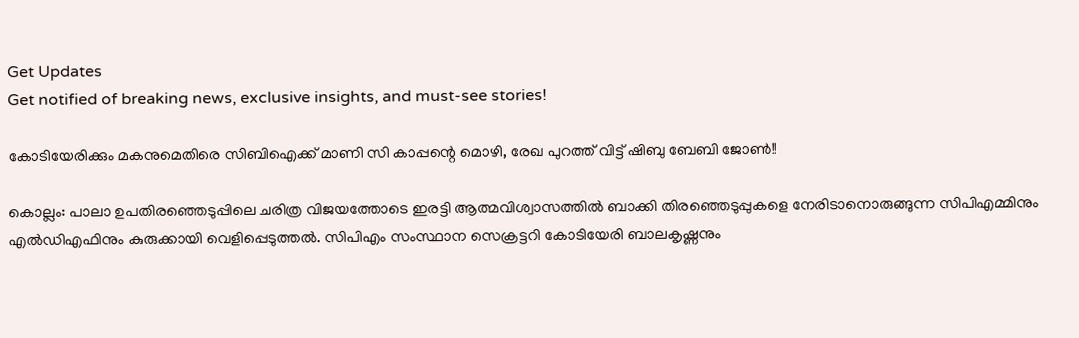Get Updates
Get notified of breaking news, exclusive insights, and must-see stories!

കോടിയേരിക്കും മകനുമെതിരെ സിബിഐക്ക് മാണി സി കാപ്പന്റെ മൊഴി, രേഖ പുറത്ത് വിട്ട് ഷിബു ബേബി ജോണ്‍!!

കൊല്ലം: പാലാ ഉപതിരഞ്ഞെടുപ്പിലെ ചരിത്ര വിജയത്തോടെ ഇരട്ടി ആത്മവിശ്വാസത്തില്‍ ബാക്കി തിരഞ്ഞെടുപ്പുകളെ നേരിടാനൊരുങ്ങുന്ന സിപിഎമ്മിനും എല്‍ഡിഎഫിനും കുരുക്കായി വെളിപ്പെടുത്തല്‍. സിപിഎം സംസ്ഥാന സെക്രട്ടറി കോടിയേരി ബാലകൃഷ്ണനും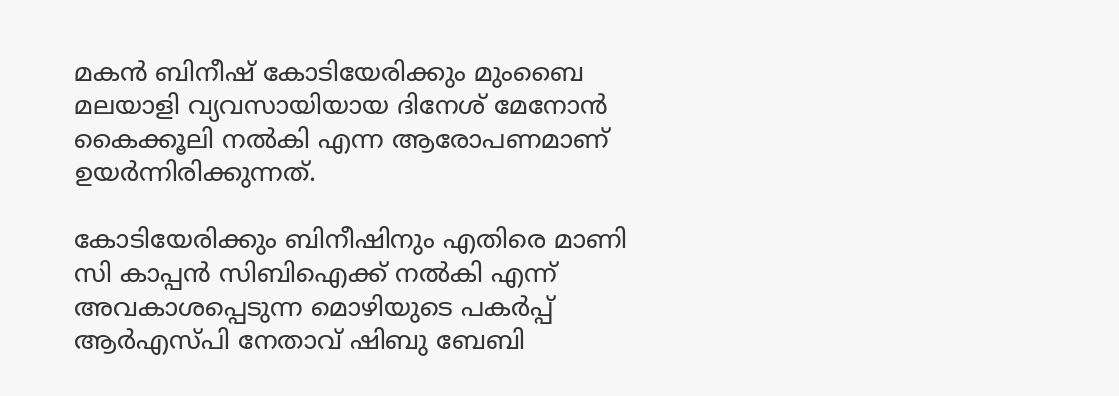മകന്‍ ബിനീഷ് കോടിയേരിക്കും മുംബൈ മലയാളി വ്യവസായിയായ ദിനേശ് മേനോന്‍ കൈക്കൂലി നല്‍കി എന്ന ആരോപണമാണ് ഉയര്‍ന്നിരിക്കുന്നത്.

കോടിയേരിക്കും ബിനീഷിനും എതിരെ മാണി സി കാപ്പന്‍ സിബിഐക്ക് നല്‍കി എന്ന് അവകാശപ്പെടുന്ന മൊഴിയുടെ പകർപ്പ് ആര്‍എസ്പി നേതാവ് ഷിബു ബേബി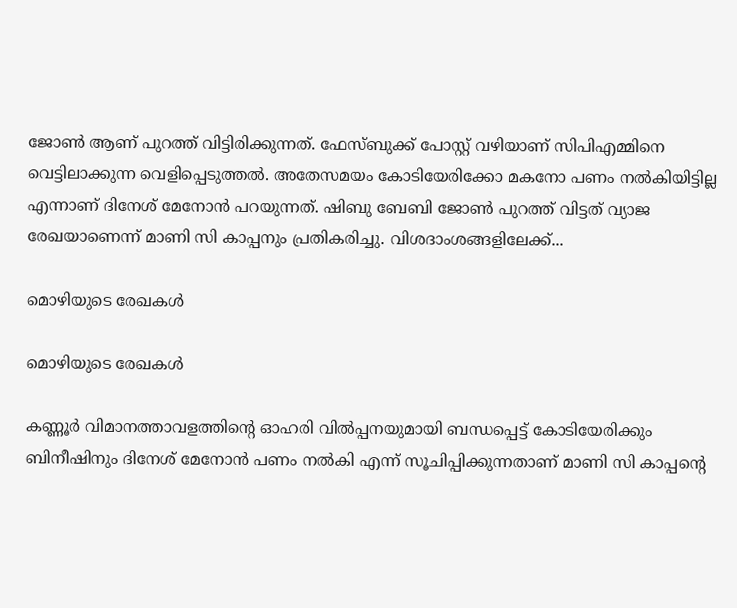ജോണ്‍ ആണ് പുറത്ത് വിട്ടിരിക്കുന്നത്. ഫേസ്ബുക്ക് പോസ്റ്റ് വഴിയാണ് സിപിഎമ്മിനെ വെട്ടിലാക്കുന്ന വെളിപ്പെടുത്തല്‍. അതേസമയം കോടിയേരിക്കോ മകനോ പണം നൽകിയിട്ടില്ല എന്നാണ് ദിനേശ് മേനോൻ പറയുന്നത്. ഷിബു ബേബി ജോൺ പുറത്ത് വിട്ടത് വ്യാജ രേഖയാണെന്ന് മാണി സി കാപ്പനും പ്രതികരിച്ചു. വിശദാംശങ്ങളിലേക്ക്...

മൊഴിയുടെ രേഖകൾ

മൊഴിയുടെ രേഖകൾ

കണ്ണൂര്‍ വിമാനത്താവളത്തിന്റെ ഓഹരി വില്‍പ്പനയുമായി ബന്ധപ്പെട്ട് കോടിയേരിക്കും ബിനീഷിനും ദിനേശ് മേനോന്‍ പണം നല്‍കി എന്ന് സൂചിപ്പിക്കുന്നതാണ് മാണി സി കാപ്പന്റെ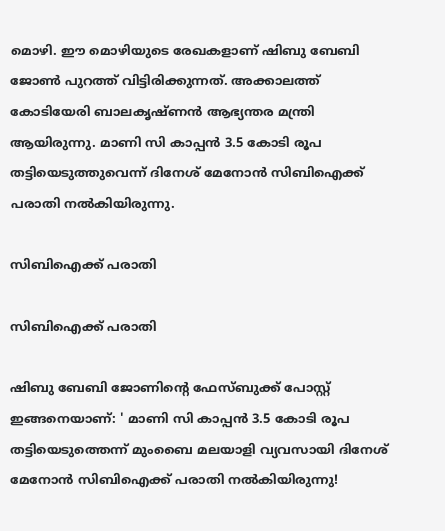മൊഴി. ഈ മൊഴിയുടെ രേഖകളാണ് ഷിബു ബേബി ജോണ്‍ പുറത്ത് വിട്ടിരിക്കുന്നത്. അക്കാലത്ത് കോടിയേരി ബാലകൃഷ്ണന്‍ ആഭ്യന്തര മന്ത്രി ആയിരുന്നു. മാണി സി കാപ്പന്‍ 3.5 കോടി രൂപ തട്ടിയെടുത്തുവെന്ന് ദിനേശ് മേനോന്‍ സിബിഐക്ക് പരാതി നല്‍കിയിരുന്നു.

സിബിഐക്ക് പരാതി

സിബിഐക്ക് പരാതി

ഷിബു ബേബി ജോണിന്റെ ഫേസ്ബുക്ക് പോസ്റ്റ് ഇങ്ങനെയാണ്: ' മാണി സി കാപ്പൻ 3.5 കോടി രൂപ തട്ടിയെടുത്തെന്ന് മുംബൈ മലയാളി വ്യവസായി ദിനേശ് മേനോൻ സിബിഐക്ക് പരാതി നൽകിയിരുന്നു!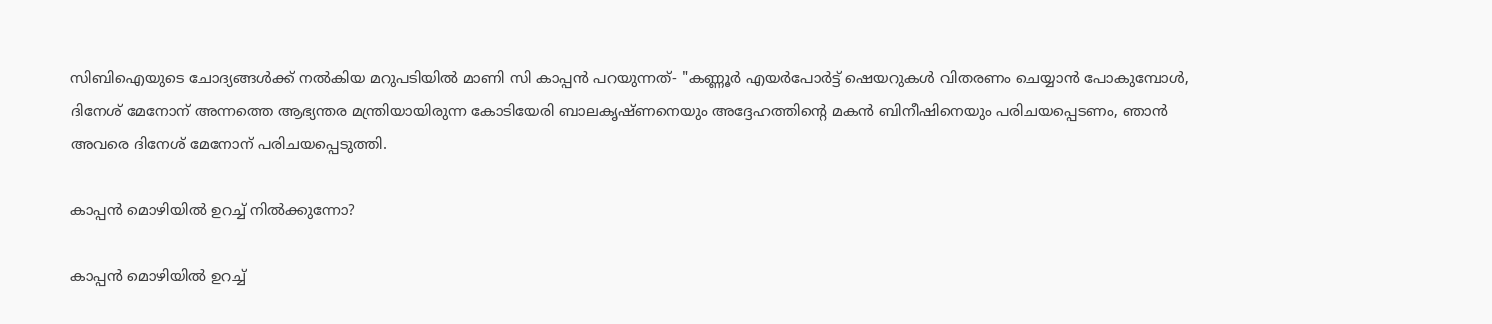സിബിഐയുടെ ചോദ്യങ്ങൾക്ക് നൽകിയ മറുപടിയിൽ മാണി സി കാപ്പൻ പറയുന്നത്- "കണ്ണൂർ എയർപോർട്ട് ഷെയറുകൾ വിതരണം ചെയ്യാൻ പോകുമ്പോൾ, ദിനേശ് മേനോന് അന്നത്തെ ആഭ്യന്തര മന്ത്രിയായിരുന്ന കോടിയേരി ബാലകൃഷ്ണനെയും അദ്ദേഹത്തിന്റെ മകൻ ബിനീഷിനെയും പരിചയപ്പെടണം, ഞാൻ അവരെ ദിനേശ് മേനോന് പരിചയപ്പെടുത്തി.

കാപ്പൻ മൊഴിയിൽ ഉറച്ച് നിൽക്കുന്നോ?

കാപ്പൻ മൊഴിയിൽ ഉറച്ച്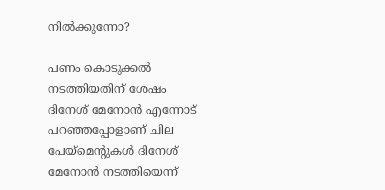നിൽക്കുന്നോ?

പണം കൊടുക്കൽ നടത്തിയതിന് ശേഷം ദിനേശ് മേനോൻ എന്നോട് പറഞ്ഞപ്പോളാണ് ചില പേയ്‌മെന്റുകൾ ദിനേശ് മേനോൻ നടത്തിയെന്ന്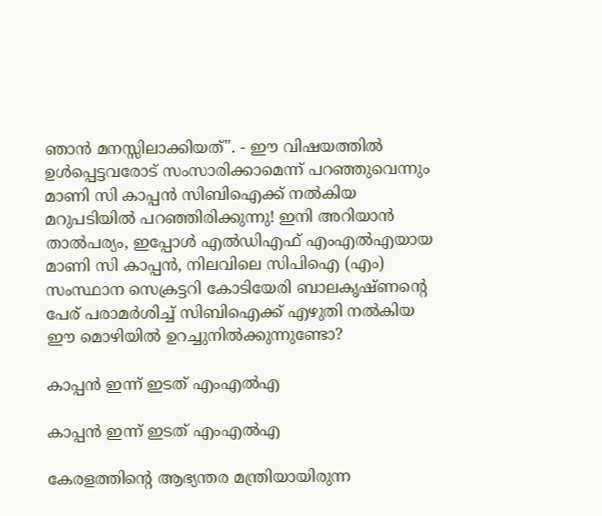ഞാൻ മനസ്സിലാക്കിയത്". - ഈ വിഷയത്തിൽ ഉൾപ്പെട്ടവരോട് സംസാരിക്കാമെന്ന് പറഞ്ഞുവെന്നും മാണി സി കാപ്പൻ സിബിഐക്ക് നൽകിയ മറുപടിയിൽ പറഞ്ഞിരിക്കുന്നു! ഇനി അറിയാൻ താൽപര്യം, ഇപ്പോൾ എൽഡിഎഫ് എംഎൽഎയായ മാണി സി കാപ്പൻ, നിലവിലെ സിപിഐ (എം) സംസ്ഥാന സെക്രട്ടറി കോടിയേരി ബാലകൃഷ്ണന്റെ പേര് പരാമർശിച്ച് സിബിഐക്ക് എഴുതി നൽകിയ ഈ മൊഴിയിൽ ഉറച്ചുനിൽക്കുന്നുണ്ടോ?

കാപ്പൻ ഇന്ന് ഇടത് എംഎൽഎ

കാപ്പൻ ഇന്ന് ഇടത് എംഎൽഎ

കേരളത്തിന്റെ ആഭ്യന്തര മന്ത്രിയായിരുന്ന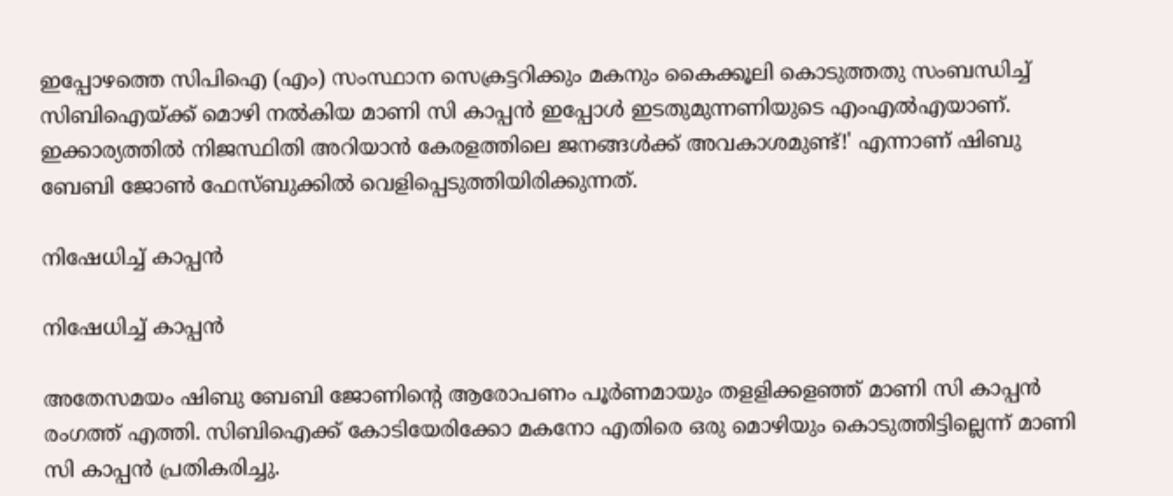ഇപ്പോഴത്തെ സിപിഐ (എം) സംസ്ഥാന സെക്രട്ടറിക്കും മകനും കൈക്കൂലി കൊടുത്തതു സംബന്ധിച്ച് സിബിഐയ്ക്ക് മൊഴി നൽകിയ മാണി സി കാപ്പൻ ഇപ്പോൾ ഇടതുമുന്നണിയുടെ എംഎൽഎയാണ്. ഇക്കാര്യത്തിൽ നിജസ്ഥിതി അറിയാൻ കേരളത്തിലെ ജനങ്ങൾക്ക് അവകാശമുണ്ട്!' എന്നാണ് ഷിബു ബേബി ജോൺ ഫേസ്ബുക്കിൽ വെളിപ്പെടുത്തിയിരിക്കുന്നത്.

നിഷേധിച്ച് കാപ്പൻ

നിഷേധിച്ച് കാപ്പൻ

അതേസമയം ഷിബു ബേബി ജോണിന്റെ ആരോപണം പൂർണമായും തളളിക്കളഞ്ഞ് മാണി സി കാപ്പൻ രംഗത്ത് എത്തി. സിബിഐക്ക് കോടിയേരിക്കോ മകനോ എതിരെ ഒരു മൊഴിയും കൊടുത്തിട്ടില്ലെന്ന് മാണി സി കാപ്പന്‍ പ്രതികരിച്ചു.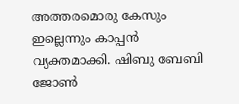അത്തരമൊരു കേസും ഇല്ലെന്നും കാപ്പന്‍ വ്യക്തമാക്കി. ഷിബു ബേബി ജോണ്‍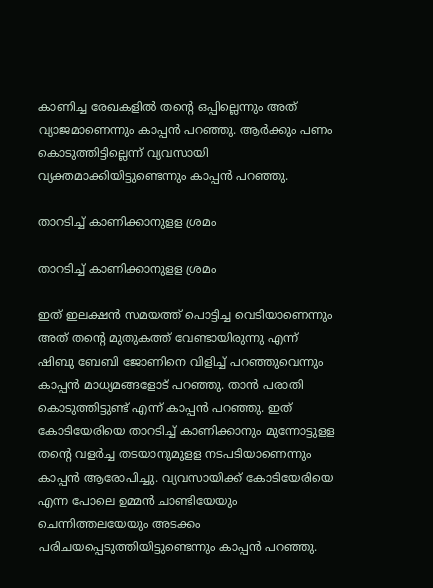കാണിച്ച രേഖകളില്‍ തന്റെ ഒപ്പില്ലെന്നും അത് വ്യാജമാണെന്നും കാപ്പന്‍ പറഞ്ഞു. ആര്‍ക്കും പണം കൊടുത്തിട്ടില്ലെന്ന് വ്യവസായി വ്യക്തമാക്കിയിട്ടുണ്ടെന്നും കാപ്പന്‍ പറഞ്ഞു.

താറടിച്ച് കാണിക്കാനുളള ശ്രമം

താറടിച്ച് കാണിക്കാനുളള ശ്രമം

ഇത് ഇലക്ഷന്‍ സമയത്ത് പൊട്ടിച്ച വെടിയാണെന്നും അത് തന്റെ മുതുകത്ത് വേണ്ടായിരുന്നു എന്ന് ഷിബു ബേബി ജോണിനെ വിളിച്ച് പറഞ്ഞുവെന്നും കാപ്പന്‍ മാധ്യമങ്ങളോട് പറഞ്ഞു. താന്‍ പരാതി കൊടുത്തിട്ടുണ്ട് എന്ന് കാപ്പന്‍ പറഞ്ഞു. ഇത് കോടിയേരിയെ താറടിച്ച് കാണിക്കാനും മുന്നോട്ടുളള തന്റെ വളര്‍ച്ച തടയാനുമുളള നടപടിയാണെന്നും കാപ്പന്‍ ആരോപിച്ചു. വ്യവസായിക്ക് കോടിയേരിയെ എന്ന പോലെ ഉമ്മന്‍ ചാണ്ടിയേയും ചെന്നിത്തലയേയും അടക്കം പരിചയപ്പെടുത്തിയിട്ടുണ്ടെന്നും കാപ്പന്‍ പറഞ്ഞു.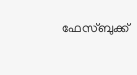ഫേസ്ബുക്ക്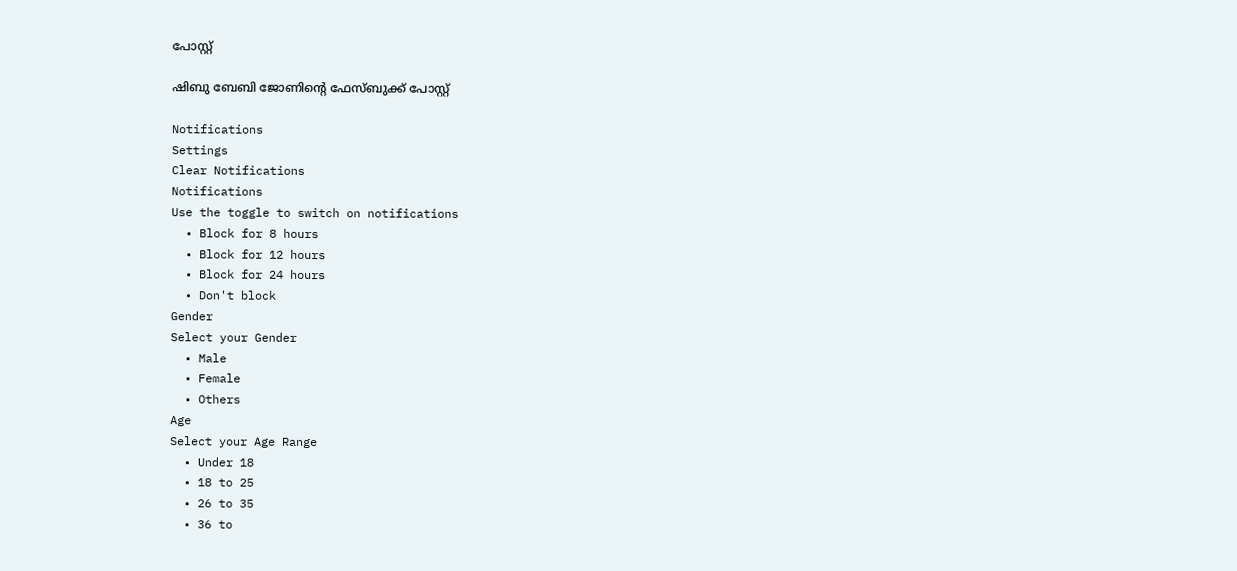പോസ്റ്റ്

ഷിബു ബേബി ജോണിന്റെ ഫേസ്ബുക്ക് പോസ്റ്റ്

Notifications
Settings
Clear Notifications
Notifications
Use the toggle to switch on notifications
  • Block for 8 hours
  • Block for 12 hours
  • Block for 24 hours
  • Don't block
Gender
Select your Gender
  • Male
  • Female
  • Others
Age
Select your Age Range
  • Under 18
  • 18 to 25
  • 26 to 35
  • 36 to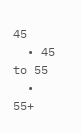45
  • 45 to 55
  • 55+